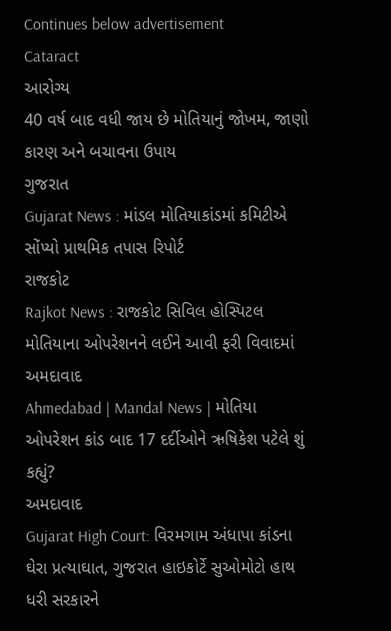Continues below advertisement
Cataract
આરોગ્ય
40 વર્ષ બાદ વધી જાય છે મોતિયાનું જોખમ, જાણો કારણ અને બચાવના ઉપાય
ગુજરાત
Gujarat News : માંડલ મોતિયાકાંડમાં કમિટીએ સોંપ્યો પ્રાથમિક તપાસ રિપોર્ટ
રાજકોટ
Rajkot News : રાજકોટ સિવિલ હોસ્પિટલ મોતિયાના ઓપરેશનને લઈને આવી ફરી વિવાદમાં
અમદાવાદ
Ahmedabad | Mandal News | મોતિયા ઓપરેશન કાંડ બાદ 17 દર્દીઓને ઋષિકેશ પટેલે શું કહ્યું?
અમદાવાદ
Gujarat High Court: વિરમગામ અંધાપા કાંડના ઘેરા પ્રત્યાઘાત, ગુજરાત હાઇકોર્ટે સુઓમોટો હાથ ધરી સરકારને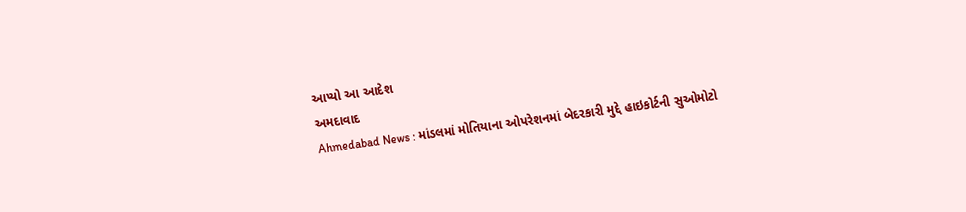આપ્યો આ આદેશ
અમદાવાદ
Ahmedabad News : માંડલમાં મોતિયાના ઓપરેશનમાં બેદરકારી મુદ્દે હાઇકોર્ટની સુઓમોટો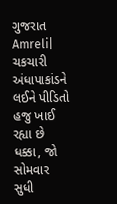ગુજરાત
Amreli| ચકચારી અંધાપાકાંડને લઈને પીડિતો હજુ ખાઈ રહ્યા છે ધક્કા, જો સોમવાર સુધી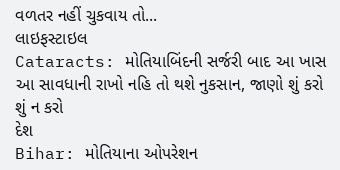વળતર નહીં ચુકવાય તો...
લાઇફસ્ટાઇલ
Cataracts: મોતિયાબિંદની સર્જરી બાદ આ ખાસ આ સાવધાની રાખો નહિ તો થશે નુકસાન, જાણો શું કરો શું ન કરો
દેશ
Bihar: મોતિયાના ઓપરેશન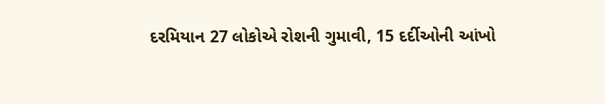દરમિયાન 27 લોકોએ રોશની ગુમાવી, 15 દર્દીઓની આંખો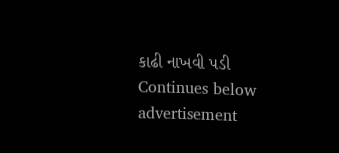કાઢી નાખવી પડી
Continues below advertisement